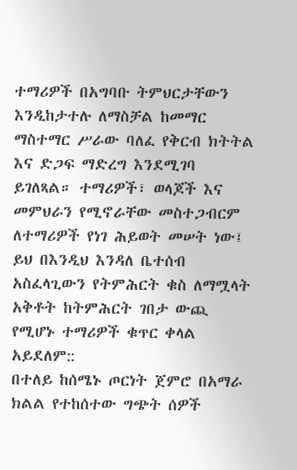ተማሪዎች በአግባቡ ትምህርታቸውን እንዲከታተሉ ለማስቻል ከመማር ማስተማር ሥራው ባለፈ የቅርብ ክትትል እና ድጋፍ ማድረግ እንደሚገባ ይገለጻል። ተማሪዎች፣ ወላጆች እና መምህራን የሚኖራቸው መስተጋብርም ለተማሪዎች የነገ ሕይወት መሠት ነው፤ ይህ በእንዲህ እንዳለ ቤተሰብ አስፈላጊውን የትምሕርት ቁስ ለማሟላት አቅቶት ከትምሕርት ገበታ ውጪ የሚሆኑ ተማሪዎች ቁጥር ቀላል አይደለም::
በተለይ ከሰሜኑ ጦርነት ጀምሮ በአማራ ክልል የተከሰተው ግጭት ሰዎች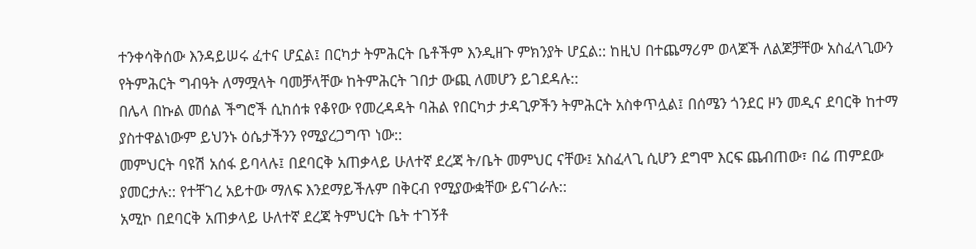ተንቀሳቅሰው እንዳይሠሩ ፈተና ሆኗል፤ በርካታ ትምሕርት ቤቶችም እንዲዘጉ ምክንያት ሆኗል:: ከዚህ በተጨማሪም ወላጆች ለልጆቻቸው አስፈላጊውን የትምሕርት ግብዓት ለማሟላት ባመቻላቸው ከትምሕርት ገበታ ውጪ ለመሆን ይገደዳሉ::
በሌላ በኩል መሰል ችግሮች ሲከሰቱ የቆየው የመረዳዳት ባሕል የበርካታ ታዳጊዎችን ትምሕርት አስቀጥሏል፤ በሰሜን ጎንደር ዞን መዲና ደባርቅ ከተማ ያስተዋልነውም ይህንኑ ዕሴታችንን የሚያረጋግጥ ነው::
መምህርት ባዩሽ አሰፋ ይባላሉ፤ በደባርቅ አጠቃላይ ሁለተኛ ደረጃ ት/ቤት መምህር ናቸው፤ አስፈላጊ ሲሆን ደግሞ እርፍ ጨብጠው፣ በሬ ጠምደው ያመርታሉ:: የተቸገረ አይተው ማለፍ እንደማይችሉም በቅርብ የሚያውቋቸው ይናገራሉ::
አሚኮ በደባርቅ አጠቃላይ ሁለተኛ ደረጃ ትምህርት ቤት ተገኝቶ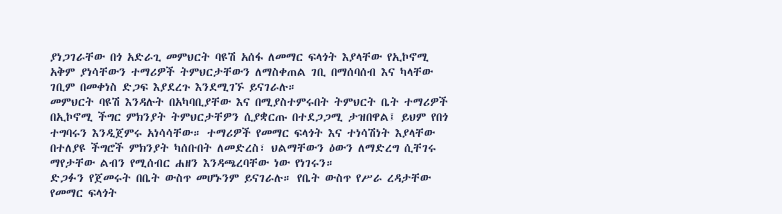ያነጋገራቸው በጎ አድራጊ መምህርት ባዩሽ አሰፋ ለመማር ፍላጎት እያላቸው የኢኮኖሚ አቅም ያነሳቸውን ተማሪዎች ትምህርታቸውን ለማስቀጠል ገቢ በማሰባሰብ እና ካላቸው ገቢም በመቀነስ ድጋፍ እያደረጉ እንደሚገኙ ይናገራሉ።
መምህርት ባዩሽ እንዳሉት በአካባቢያቸው እና በሚያስተምሩበት ትምህርት ቤት ተማሪዎች በኢኮኖሚ ችግር ምክንያት ትምህርታቸዎን ሲያቋርጡ በተደጋጋሚ ታዝበዋል፤ ይህም የበጎ ተግባሩን እንዲጀምሩ አነሳሳቸው። ተማሪዎች የመማር ፍላጎት እና ተነሳሽነት እያላቸው በተለያዩ ችግሮች ምክንያት ካሰቡበት ለመድረስ፣ ህልማቸውን ዕውን ለማድረግ ሲቸገሩ ማየታቸው ልብን የሚሰብር ሐዘን እንዳጫረባቸው ነው የነገሩን።
ድጋፉን የጀመሩት በቤት ውስጥ መሆኑንም ይናገራሉ። የቤት ውስጥ የሥራ ረዳታቸው የመማር ፍላጎት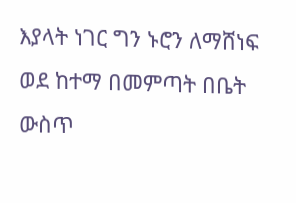እያላት ነገር ግን ኑሮን ለማሸነፍ ወደ ከተማ በመምጣት በቤት ውስጥ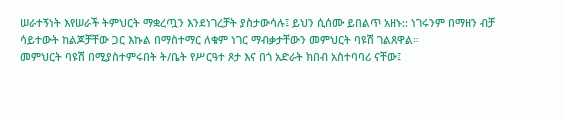ሠራተኝነት እየሠራች ትምህርት ማቋረጧን እንደነገረቻት ያስታውሳሉ፤ ይህን ሲሰሙ ይበልጥ አዘኑ:: ነገሩንም በማዘን ብቻ ሳይተውት ከልጆቻቸው ጋር እኩል በማስተማር ለቁም ነገር ማብቃታቸውን መምህርት ባዩሽ ገልጸዋል።
መምህርት ባዩሽ በሚያስተምሩበት ት/ቤት የሥርዓተ ጾታ እና በጎ አድራት ክበብ አስተባባሪ ናቸው፤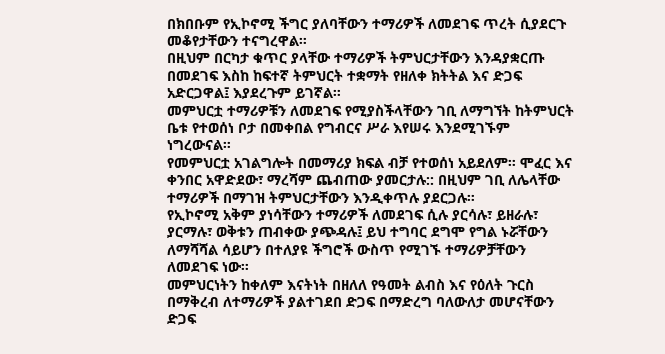በክበቡም የኢኮኖሚ ችግር ያለባቸውን ተማሪዎች ለመደገፍ ጥረት ሲያደርጉ መቆየታቸውን ተናግረዋል።
በዚህም በርካታ ቁጥር ያላቸው ተማሪዎች ትምህርታቸውን እንዳያቋርጡ በመደገፍ እስከ ከፍተኛ ትምህርት ተቋማት የዘለቀ ክትትል እና ድጋፍ አድርጋዋል፤ እያደረጉም ይገኛል።
መምህርቷ ተማሪዎቹን ለመደገፍ የሚያስችላቸውን ገቢ ለማግኘት ከትምህርት ቤቱ የተወሰነ ቦታ በመቀበል የግብርና ሥራ እየሠሩ እንደሚገኙም ነግረውናል።
የመምህርቷ አገልግሎት በመማሪያ ክፍል ብቻ የተወሰነ አይደለም። ሞፈር እና ቀንበር አዋድደው፣ ማረሻም ጨብጠው ያመርታሉ:: በዚህም ገቢ ለሌላቸው ተማሪዎች በማገዝ ትምህርታቸውን እንዲቀጥሉ ያደርጋሉ።
የኢኮኖሚ አቅም ያነሳቸውን ተማሪዎች ለመደገፍ ሲሉ ያርሳሉ፣ ይዘራሉ፣ ያርማሉ፣ ወቅቱን ጠብቀው ያጭዳሉ፤ ይህ ተግባር ደግሞ የግል ኑሯቸውን ለማሻሻል ሳይሆን በተለያዩ ችግሮች ውስጥ የሚገኙ ተማሪዎቻቸውን ለመደገፍ ነው።
መምህርነትን ከቀለም እናትነት በዘለለ የዓመት ልብስ እና የዕለት ጉርስ በማቅረብ ለተማሪዎች ያልተገደበ ድጋፍ በማድረግ ባለውለታ መሆናቸውን ድጋፍ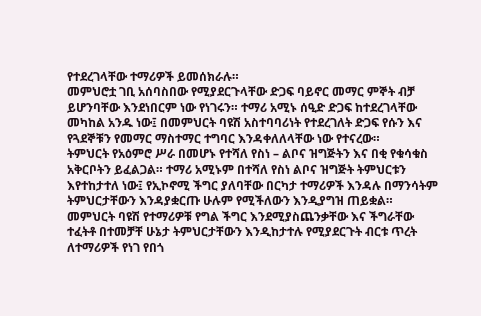የተደረገላቸው ተማሪዎች ይመሰክራሉ።
መምህሮቷ ገቢ አሰባስበው የሚያደርጉላቸው ድጋፍ ባይኖር መማር ምኞት ብቻ ይሆንባቸው እንደነበርም ነው የነገሩን። ተማሪ አሚኑ ሰዒድ ድጋፍ ከተደረገላቸው መካከል አንዱ ነው፤ በመምህርት ባዩሽ አስተባባሪነት የተደረገለት ድጋፍ የሱን እና የጓደኞቹን የመማር ማስተማር ተግባር እንዳቀለለላቸው ነው የተናረው።
ትምህርት የአዕምሮ ሥራ በመሆኑ የተሻለ የስነ – ልቦና ዝግጅትን እና በቂ የቁሳቁስ አቅርቦትን ይፈልጋል። ተማሪ አሚኑም በተሻለ የስነ ልቦና ዝግጅት ትምህርቱን እየተከታተለ ነው፤ የኢኮኖሚ ችግር ያለባቸው በርካታ ተማሪዎች እንዳሉ በማንሳትም ትምህርታቸውን እንዳያቋርጡ ሁሉም የሚችለውን እንዲያግዝ ጠይቋል።
መምህርት ባዩሽ የተማሪዎቹ የግል ችግር እንደሚያስጨንቃቸው እና ችግራቸው ተፈትቶ በተመቻቸ ሁኔታ ትምህርታቸውን እንዲከታተሉ የሚያደርጉት ብርቱ ጥረት ለተማሪዎች የነገ የበጎ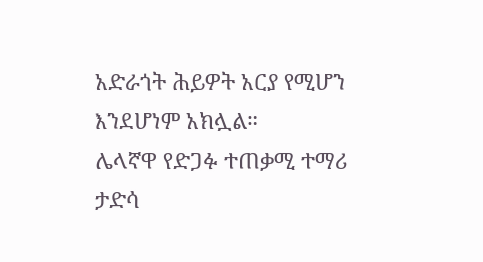አድራጎት ሕይዎት አርያ የሚሆን እንደሆነም አክሏል።
ሌላኛዋ የድጋፉ ተጠቃሚ ተማሪ ታድሳ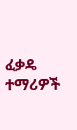ፈቃዴ ተማሪዎች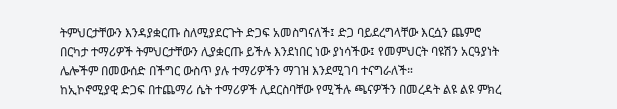ትምህርታቸውን እንዳያቋርጡ ስለሚያደርጉት ድጋፍ አመስግናለች፤ ድጋ ባይደረግላቸው እርሷን ጨምሮ በርካታ ተማሪዎች ትምህርታቸውን ሊያቋርጡ ይችሉ እንደነበር ነው ያነሳችው፤ የመምህርት ባዩሽን አርዓያነት ሌሎችም በመውሰድ በችግር ውስጥ ያሉ ተማሪዎችን ማገዝ እንደሚገባ ተናግራለች።
ከኢኮኖሚያዊ ድጋፍ በተጨማሪ ሴት ተማሪዎች ሊደርስባቸው የሚችሉ ጫናዎችን በመረዳት ልዩ ልዩ ምክረ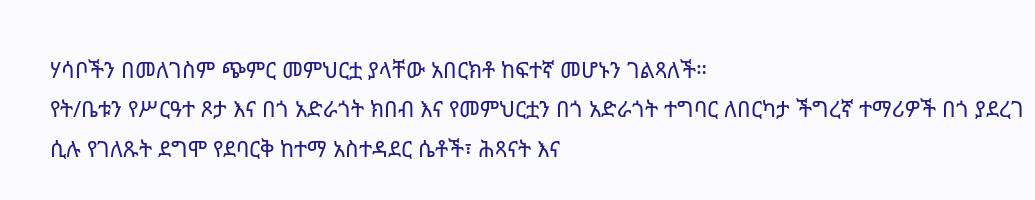ሃሳቦችን በመለገስም ጭምር መምህርቷ ያላቸው አበርክቶ ከፍተኛ መሆኑን ገልጻለች።
የት/ቤቱን የሥርዓተ ጾታ እና በጎ አድራጎት ክበብ እና የመምህርቷን በጎ አድራጎት ተግባር ለበርካታ ችግረኛ ተማሪዎች በጎ ያደረገ ሲሉ የገለጹት ደግሞ የደባርቅ ከተማ አስተዳደር ሴቶች፣ ሕጻናት እና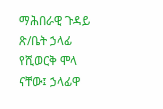ማሕበራዊ ጉዳይ ጽ/ቤት ኃላፊ የሺወርቅ ሞላ ናቸው፤ ኃላፊዋ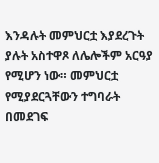እንዳሉት መምህርቷ እያደረጉት ያሉት አስተዋጾ ለሌሎችም አርዓያ የሚሆን ነው። መምህርቷ የሚያደርጓቸውን ተግባራት በመደገፍ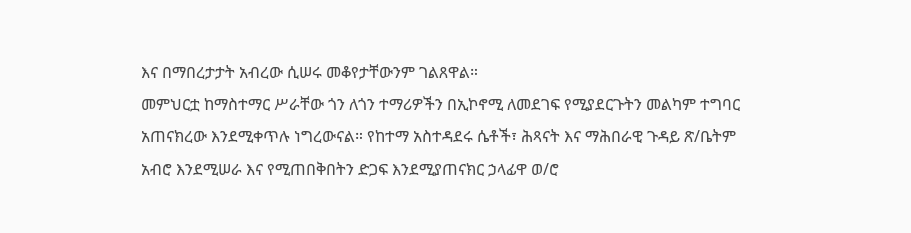እና በማበረታታት አብረው ሲሠሩ መቆየታቸውንም ገልጸዋል።
መምህርቷ ከማስተማር ሥራቸው ጎን ለጎን ተማሪዎችን በኢኮኖሚ ለመደገፍ የሚያደርጉትን መልካም ተግባር አጠናክረው እንደሚቀጥሉ ነግረውናል። የከተማ አስተዳደሩ ሴቶች፣ ሕጻናት እና ማሕበራዊ ጉዳይ ጽ/ቤትም አብሮ እንደሚሠራ እና የሚጠበቅበትን ድጋፍ እንደሚያጠናክር ኃላፊዋ ወ/ሮ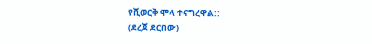የሺወርቅ ሞላ ተናግረዋል::
(ደረጀ ደርበው)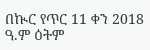በኲር የጥር 11 ቀን 2018 ዓ.ም ዕትም